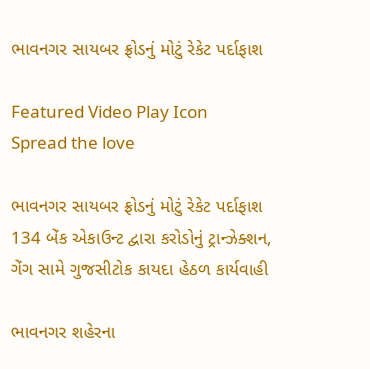ભાવનગર સાયબર ફ્રોડનું મોટું રેકેટ પર્દાફાશ

Featured Video Play Icon
Spread the love

ભાવનગર સાયબર ફ્રોડનું મોટું રેકેટ પર્દાફાશ
134 બેંક એકાઉન્ટ દ્વારા કરોડોનું ટ્રાન્ઝેક્શન,
ગેંગ સામે ગુજસીટોક કાયદા હેઠળ કાર્યવાહી

ભાવનગર શહેરના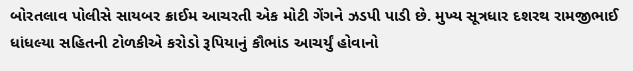બોરતલાવ પોલીસે સાયબર ક્રાઈમ આચરતી એક મોટી ગેંગને ઝડપી પાડી છે. મુખ્ય સૂત્રધાર દશરથ રામજીભાઈ ધાંધલ્યા સહિતની ટોળકીએ કરોડો રૂપિયાનું કૌભાંડ આચર્યું હોવાનો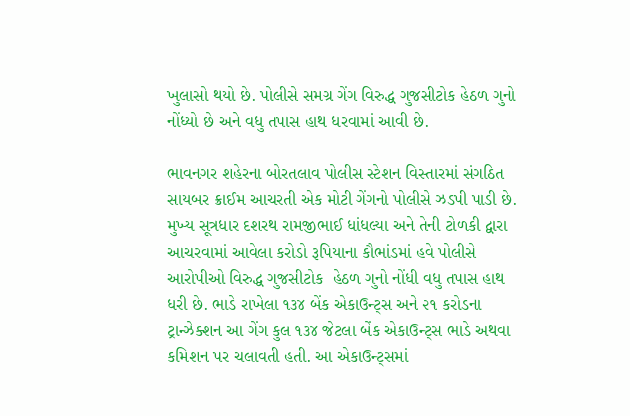ખુલાસો થયો છે. પોલીસે સમગ્ર ગેંગ વિરુદ્ધ ગુજસીટોક હેઠળ ગુનો નોંધ્યો છે અને વધુ તપાસ હાથ ધરવામાં આવી છે.

ભાવનગર શહેરના બોરતલાવ પોલીસ સ્ટેશન વિસ્તારમાં સંગઠિત સાયબર ક્રાઈમ આચરતી એક મોટી ગેંગનો પોલીસે ઝડપી પાડી છે.  મુખ્ય સૂત્રધાર દશરથ રામજીભાઈ ધાંધલ્યા અને તેની ટોળકી દ્વારા આચરવામાં આવેલા કરોડો રૂપિયાના કૌભાંડમાં હવે પોલીસે આરોપીઓ વિરુદ્ધ ગુજસીટોક  હેઠળ ગુનો નોંધી વધુ તપાસ હાથ ધરી છે. ભાડે રાખેલા ૧૩૪ બેંક એકાઉન્ટ્સ અને ૨૧ કરોડના ટ્રાન્ઝેક્શન આ ગેંગ કુલ ૧૩૪ જેટલા બેંક એકાઉન્ટ્સ ભાડે અથવા કમિશન પર ચલાવતી હતી. આ એકાઉન્ટ્સમાં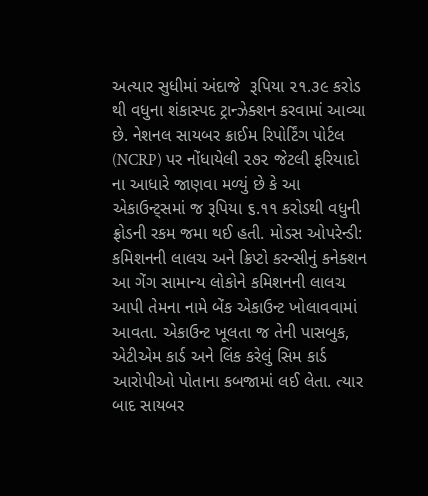અત્યાર સુધીમાં અંદાજે  રૂપિયા ૨૧.૩૯ કરોડ થી વધુના શંકાસ્પદ ટ્રાન્ઝેક્શન કરવામાં આવ્યા છે. નેશનલ સાયબર ક્રાઈમ રિપોર્ટિંગ પોર્ટલ (NCRP) પર નોંધાયેલી ૨૭૨ જેટલી ફરિયાદો ના આધારે જાણવા મળ્યું છે કે આ એકાઉન્ટ્સમાં જ રૂપિયા ૬.૧૧ કરોડથી વધુની ફ્રોડની રકમ જમા થઈ હતી. મોડસ ઓપરેન્ડી: કમિશનની લાલચ અને ક્રિપ્ટો કરન્સીનું કનેક્શન આ ગેંગ સામાન્ય લોકોને કમિશનની લાલચ આપી તેમના નામે બેંક એકાઉન્ટ ખોલાવવામાં આવતા. એકાઉન્ટ ખૂલતા જ તેની પાસબુક, એટીએમ કાર્ડ અને લિંક કરેલું સિમ કાર્ડ આરોપીઓ પોતાના કબજામાં લઈ લેતા. ત્યાર બાદ સાયબર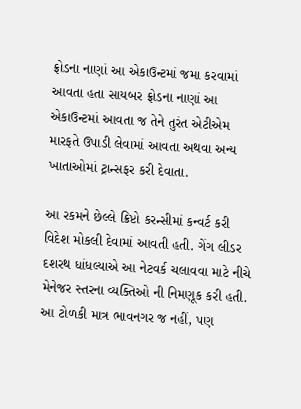ફ્રોડના નાણાં આ એકાઉન્ટમાં જમા કરવામાં આવતા હતા સાયબર ફ્રોડના નાણાં આ એકાઉન્ટમાં આવતા જ તેને તુરંત એટીએમ મારફતે ઉપાડી લેવામાં આવતા અથવા અન્ય ખાતાઓમાં ટ્રાન્સફર કરી દેવાતા.

આ રકમને છેલ્લે ક્રિપ્ટો કરન્સીમાં કન્વર્ટ કરી વિદેશ મોકલી દેવામાં આવતી હતી. ગેંગ લીડર દશરથ ધાંધલ્યાએ આ નેટવર્ક ચલાવવા માટે નીચે મેનેજર સ્તરના વ્યક્તિઓ ની નિમણૂક કરી હતી. આ ટોળકી માત્ર ભાવનગર જ નહીં, પણ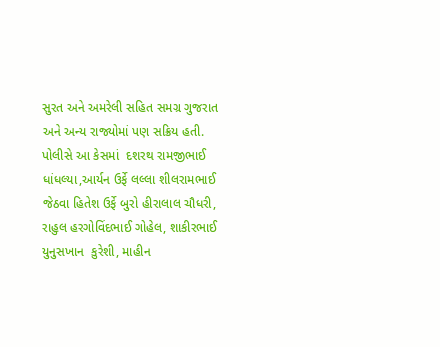સુરત અને અમરેલી સહિત સમગ્ર ગુજરાત અને અન્ય રાજ્યોમાં પણ સક્રિય હતી. પોલીસે આ કેસમાં  દશરથ રામજીભાઈ ધાંધલ્યા,આર્યન ઉર્ફે લલ્લા શીલરામભાઈ જેઠવા હિતેશ ઉર્ફે બુરો હીરાલાલ ચૌધરી, રાહુલ હરગોવિંદભાઈ ગોહેલ, શાકીરભાઈ યુનુસખાન  કુરેશી, માહીન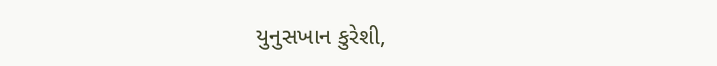યુનુસખાન કુરેશી,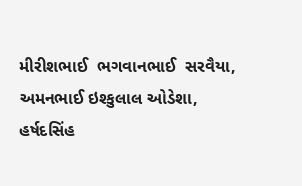મીરીશભાઈ  ભગવાનભાઈ  સરવૈયા, અમનભાઈ ઇશ્કુલાલ ઓડેશા, હર્ષદસિંહ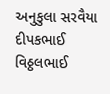અનુકુલા સરવૈયા દીપકભાઈ વિઠ્ઠલભાઈ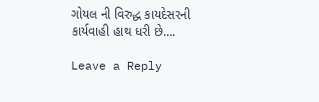ગોયલ ની વિરુદ્ધ કાયદેસરની કાર્યવાહી હાથ ધરી છે….

Leave a Reply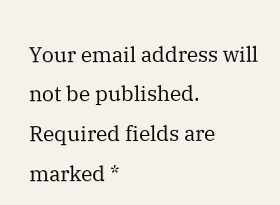Your email address will not be published. Required fields are marked *